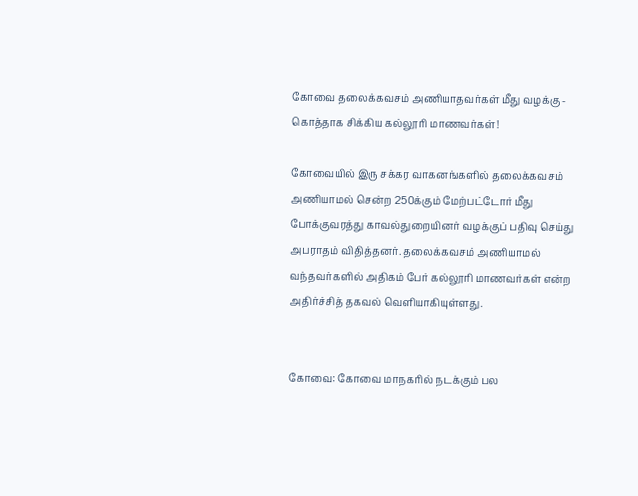கோவை தலைக்கவசம் அணியாதவர்கள் மீது வழக்கு - கொத்தாக சிக்கிய கல்லூரி மாணவர்கள்!

கோவையில் இரு சக்கர வாகனங்களில் தலைக்கவசம் அணியாமல் சென்ற 250க்கும் மேற்பட்டோர் மீது போக்குவரத்து காவல்துறையினர் வழக்குப் பதிவு செய்து அபராதம் விதித்தனர். தலைக்கவசம் அணியாமல் வந்தவர்களில் அதிகம் பேர் கல்லூரி மாணவர்கள் என்ற அதிர்ச்சித் தகவல் வெளியாகியுள்ளது.


கோவை: கோவை மாநகரில் நடக்கும் பல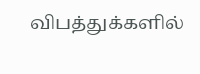விபத்துக்களில்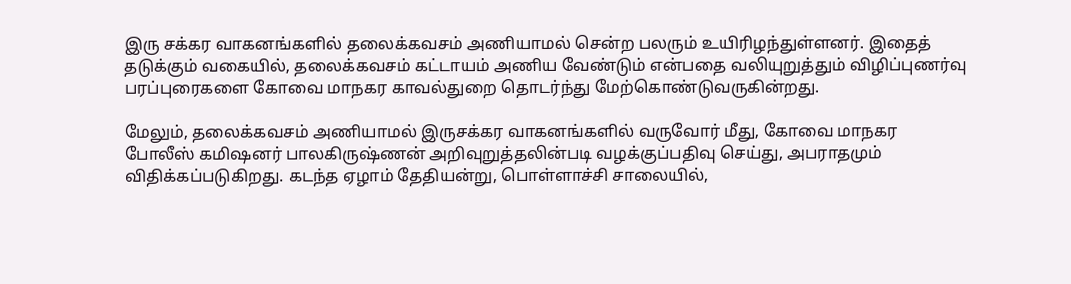இரு சக்கர வாகனங்களில் தலைக்கவசம் அணியாமல் சென்ற பலரும் உயிரிழந்துள்ளனர். இதைத் தடுக்கும் வகையில், தலைக்கவசம் கட்டாயம் அணிய வேண்டும் என்பதை வலியுறுத்தும் விழிப்புணர்வு பரப்புரைகளை கோவை மாநகர காவல்துறை தொடர்ந்து மேற்கொண்டுவருகின்றது.

மேலும், தலைக்கவசம் அணியாமல் இருசக்கர வாகனங்களில் வருவோர் மீது, கோவை மாநகர போலீஸ் கமிஷனர் பாலகிருஷ்ணன் அறிவுறுத்தலின்படி வழக்குப்பதிவு செய்து, அபராதமும் விதிக்கப்படுகிறது. கடந்த ஏழாம் தேதியன்று, பொள்ளாச்சி சாலையில்,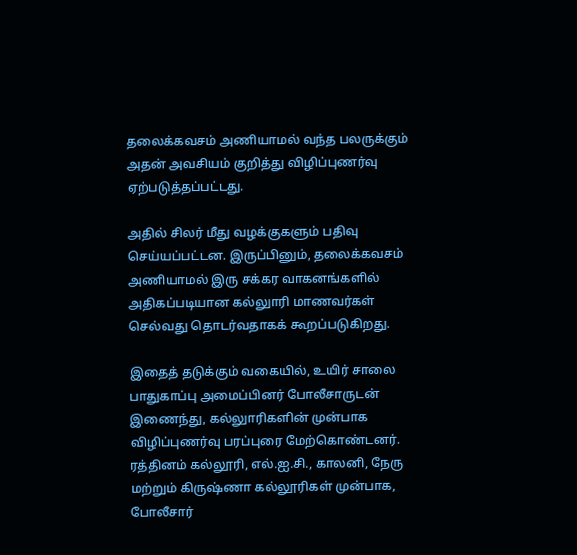தலைக்கவசம் அணியாமல் வந்த பலருக்கும் அதன் அவசியம் குறித்து விழிப்புணர்வு ஏற்படுத்தப்பட்டது.

அதில் சிலர் மீது வழக்குகளும் பதிவு செய்யப்பட்டன. இருப்பினும், தலைக்கவசம் அணியாமல் இரு சக்கர வாகனங்களில் அதிகப்படியான கல்லுாரி மாணவர்கள் செல்வது தொடர்வதாகக் கூறப்படுகிறது.

இதைத் தடுக்கும் வகையில், உயிர் சாலை பாதுகாப்பு அமைப்பினர் போலீசாருடன் இணைந்து, கல்லுாரிகளின் முன்பாக விழிப்புணர்வு பரப்புரை மேற்கொண்டனர். ரத்தினம் கல்லூரி, எல்.ஐ.சி., காலனி, நேரு மற்றும் கிருஷ்ணா கல்லூரிகள் முன்பாக, போலீசார்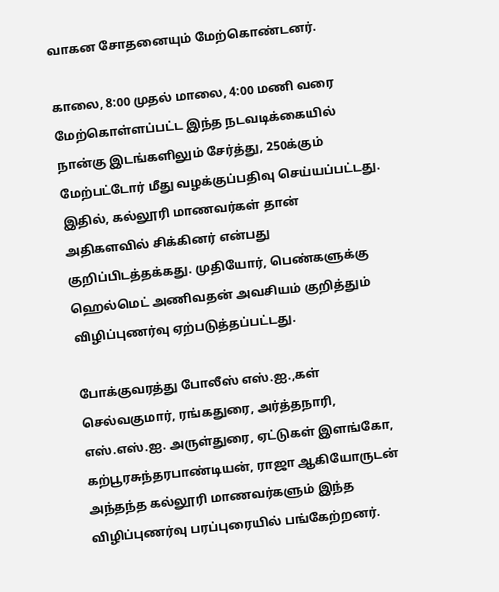வாகன சோதனையும் மேற்கொண்டனர்.

காலை, 8:00 முதல் மாலை, 4:00 மணி வரை மேற்கொள்ளப்பட்ட இந்த நடவடிக்கையில் நான்கு இடங்களிலும் சேர்த்து, 250க்கும் மேற்பட்டோர் மீது வழக்குப்பதிவு செய்யப்பட்டது. இதில், கல்லூரி மாணவர்கள் தான் அதிகளவில் சிக்கினர் என்பது குறிப்பிடத்தக்கது. முதியோர், பெண்களுக்கு ஹெல்மெட் அணிவதன் அவசியம் குறித்தும் விழிப்புணர்வு ஏற்படுத்தப்பட்டது.

போக்குவரத்து போலீஸ் எஸ்.ஐ.,கள் செல்வகுமார், ரங்கதுரை, அர்த்தநாரி, எஸ்.எஸ்.ஐ. அருள்துரை, ஏட்டுகள் இளங்கோ, கற்பூரசுந்தரபாண்டியன், ராஜா ஆகியோருடன் அந்தந்த கல்லூரி மாணவர்களும் இந்த விழிப்புணர்வு பரப்புரையில் பங்கேற்றனர்.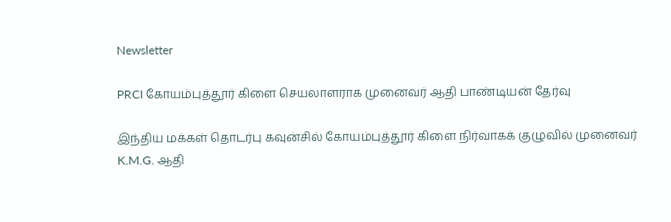Newsletter

PRCI கோயம்புத்தூர் கிளை செயலாளராக முனைவர் ஆதி பாண்டியன் தேர்வு

இந்திய மக்கள் தொடர்பு கவுன்சில் கோயம்புத்தூர் கிளை நிர்வாகக் குழுவில் முனைவர் K.M.G. ஆதி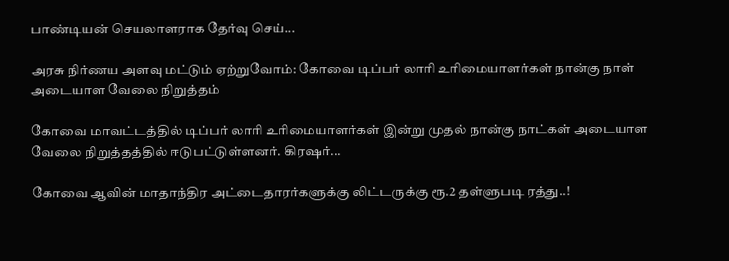பாண்டியன் செயலாளராக தேர்வு செய்...

அரசு நிர்ணய அளவு மட்டும் ஏற்றுவோம்: கோவை டிப்பர் லாரி உரிமையாளர்கள் நான்கு நாள் அடையாள வேலை நிறுத்தம்

கோவை மாவட்டத்தில் டிப்பர் லாரி உரிமையாளர்கள் இன்று முதல் நான்கு நாட்கள் அடையாள வேலை நிறுத்தத்தில் ஈடுபட்டுள்ளனர். கிரஷர்...

கோவை ஆவின் மாதாந்திர அட்டைதாரர்களுக்கு லிட்டருக்கு ரூ.2 தள்ளுபடி ரத்து..!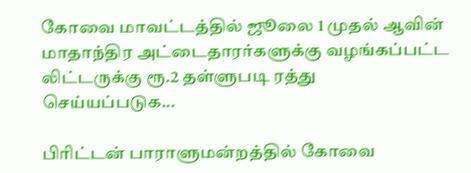கோவை மாவட்டத்தில் ஜூலை 1 முதல் ஆவின் மாதாந்திர அட்டைதாரர்களுக்கு வழங்கப்பட்ட லிட்டருக்கு ரூ.2 தள்ளுபடி ரத்து செய்யப்படுக...

பிரிட்டன் பாராளுமன்றத்தில் கோவை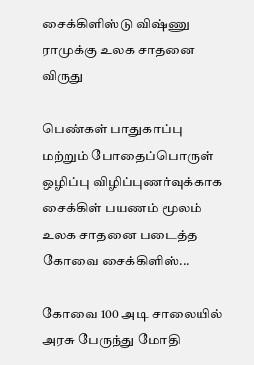சைக்கிளிஸ்டு விஷ்ணு ராமுக்கு உலக சாதனை விருது

பெண்கள் பாதுகாப்பு மற்றும் போதைப்பொருள் ஒழிப்பு விழிப்புணர்வுக்காக சைக்கிள் பயணம் மூலம் உலக சாதனை படைத்த கோவை சைக்கிளிஸ்...

கோவை 100 அடி சாலையில் அரசு பேருந்து மோதி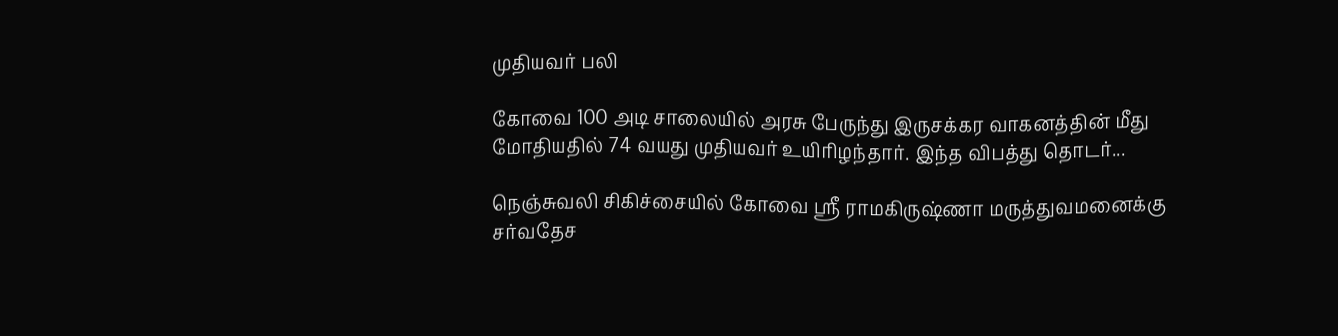முதியவர் பலி

கோவை 100 அடி சாலையில் அரசு பேருந்து இருசக்கர வாகனத்தின் மீது மோதியதில் 74 வயது முதியவர் உயிரிழந்தார். இந்த விபத்து தொடர்...

நெஞ்சுவலி சிகிச்சையில் கோவை ஸ்ரீ ராமகிருஷ்ணா மருத்துவமனைக்கு சர்வதேச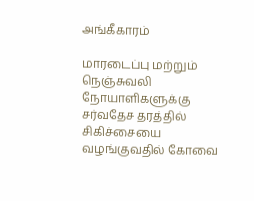அங்கீகாரம்

மாரடைப்பு மற்றும் நெஞ்சுவலி நோயாளிகளுக்கு சர்வதேச தரத்தில் சிகிச்சையை வழங்குவதில் கோவை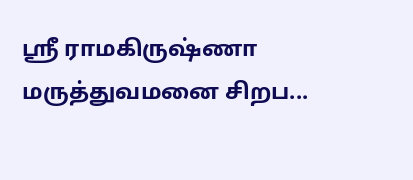ஸ்ரீ ராமகிருஷ்ணா மருத்துவமனை சிறப...